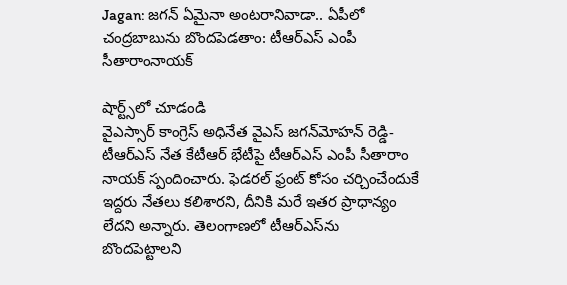Jagan: జగన్ ఏమైనా అంటరానివాడా.. ఏపీలో చంద్రబాబును బొందపెడతాం: టీఆర్ఎస్ ఎంపీ సీతారాంనాయక్

షార్ట్స్‌లో చూడండి
వైఎస్సార్ కాంగ్రెస్ అధినేత వైఎస్ జగన్‌మోహన్ రెడ్డి-టీఆర్ఎస్ నేత కేటీఆర్ భేటీపై టీఆర్ఎస్ ఎంపీ సీతారాం నాయక్ స్పందించారు. ఫెడరల్ ఫ్రంట్ కోసం చర్చించేందుకే ఇద్దరు నేతలు కలిశారని, దీనికి మరే ఇతర ప్రాధాన్యం లేదని అన్నారు. తెలంగాణలో టీఆర్ఎస్‌ను బొందపెట్టాలని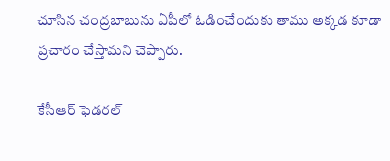చూసిన చంద్రబాబును ఏపీలో ఓడించేందుకు తాము అక్కడ కూడా ప్రచారం చేస్తామని చెప్పారు.

కేసీఆర్ ఫెడరల్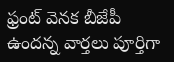ఫ్రంట్ వెనక బీజేపీ ఉందన్న వార్తలు పూర్తిగా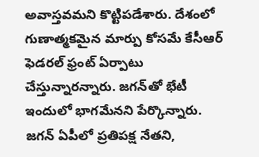అవాస్తవమని కొట్టిపడేశారు. దేశంలో గుణాత్మకమైన మార్పు కోసమే కేసీఆర్ ఫెడరల్ ఫ్రంట్ ఏర్పాటు చేస్తున్నారన్నారు. జగన్‌తో భేటీ ఇందులో భాగమేనని పేర్కొన్నారు. జగన్ ఏపీలో ప్రతిపక్ష నేతని,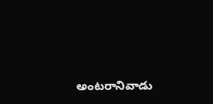అంటరానివాడు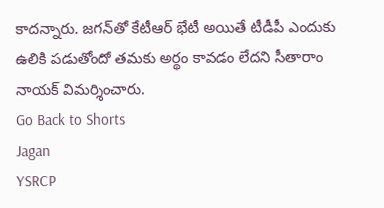కాదన్నారు. జగన్‌తో కేటీఆర్ భేటీ అయితే టీడీపీ ఎందుకు ఉలికి పడుతోందో తమకు అర్థం కావడం లేదని సీతారాం నాయక్ విమర్శించారు.
Go Back to Shorts
Jagan
YSRCP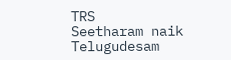TRS
Seetharam naik
Telugudesam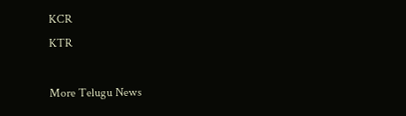KCR
KTR

More Telugu News